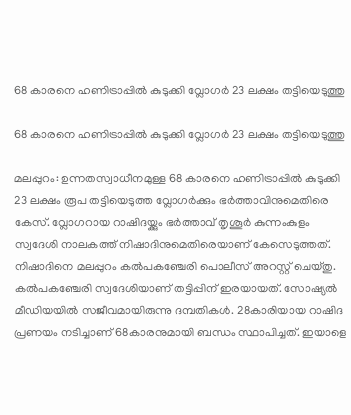68 കാരനെ ഹണിട്രാപ്പിൽ കുടുക്കി വ്ലോഗർ 23 ലക്ഷം തട്ടിയെടുത്തു

68 കാരനെ ഹണിട്രാപ്പിൽ കുടുക്കി വ്ലോഗർ 23 ലക്ഷം തട്ടിയെടുത്തു

മലപ്പുറം: ഉന്നതസ്വാധീനമുള്ള 68 കാരനെ ഹണിട്രാപ്പിൽ കുടുക്കി 23 ലക്ഷം രൂപ തട്ടിയെടുത്ത വ്ലോഗർക്കും ഭർത്താവിനുമെതിരെ കേസ്. വ്ലോഗറായ റാഷിദയ്ക്കും ഭർത്താവ് തൃശൂർ കുന്നംകുളം സ്വദേശി നാലകത്ത് നിഷാദിനുമെതിരെയാണ് കേസെടുത്തത്. നിഷാദിനെ മലപ്പുറം കൽപകഞ്ചേരി പൊലീസ് അറസ്റ്റ് ചെയ്തു. കൽപകഞ്ചേരി സ്വദേശിയാണ് തട്ടിപ്പിന് ഇരയായത്. സോഷ്യൽ മീഡിയയിൽ സജീവമായിരുന്നു ദമ്പതികൾ. 28കാരിയായ റാഷിദ പ്രണയം നടിച്ചാണ് 68കാരനുമായി ബന്ധം സ്ഥാപിച്ചത്. ഇയാളെ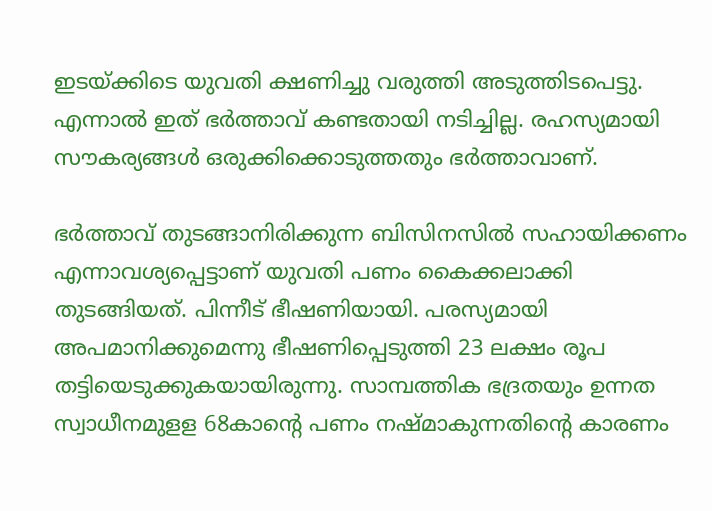ഇടയ്ക്കിടെ യുവതി ക്ഷണിച്ചു വരുത്തി അടുത്തിടപെട്ടു. എന്നാൽ ഇത് ഭർത്താവ് കണ്ടതായി നടിച്ചില്ല. രഹസ്യമായി സൗകര്യങ്ങൾ ഒരുക്കിക്കൊടുത്തതും ഭർത്താവാണ്.

ഭർത്താവ് തുടങ്ങാനിരിക്കുന്ന ബിസിനസിൽ സഹായിക്കണം എന്നാവശ്യപ്പെട്ടാണ് യുവതി പണം കൈക്കലാക്കി തുടങ്ങിയത്. പിന്നീട് ഭീഷണിയായി. പരസ്യമായി അപമാനിക്കുമെന്നു ഭീഷണിപ്പെടുത്തി 23 ലക്ഷം രൂപ തട്ടിയെടുക്കുകയായിരുന്നു. സാമ്പത്തിക ഭദ്രതയും ഉന്നത സ്വാധീനമുളള 68കാന്റെ പണം നഷ്മാകുന്നതിന്റെ കാരണം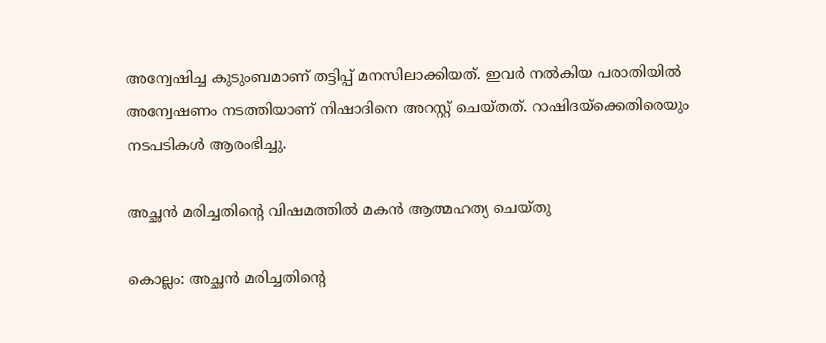അന്വേഷിച്ച കുടുംബമാണ് തട്ടിപ്പ് മനസിലാക്കിയത്. ഇവർ നൽകിയ പരാതിയിൽ അന്വേഷണം നടത്തിയാണ് നിഷാദിനെ അറസ്റ്റ് ചെയ്തത്. റാഷിദയ്ക്കെതിരെയും നടപടികൾ ആരംഭിച്ചു.

അച്ഛന്‍ മരിച്ചതിന്റെ വിഷമത്തില്‍ മകന്‍ ആത്മഹത്യ ചെയ്തു

കൊല്ലം: അച്ഛന്‍ മരിച്ചതിന്റെ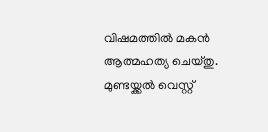വിഷമത്തില്‍ മകന്‍ ആത്മഹത്യ ചെയ്തു. മുണ്ടയ്ക്കല്‍ വെസ്റ്റ്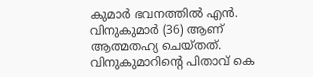കുമാര്‍ ഭവനത്തില്‍ എന്‍. വിനുകുമാര്‍ (36) ആണ് ആത്മതഹ്യ ചെയ്തത്. വിനുകുമാറിന്റെ പിതാവ് കെ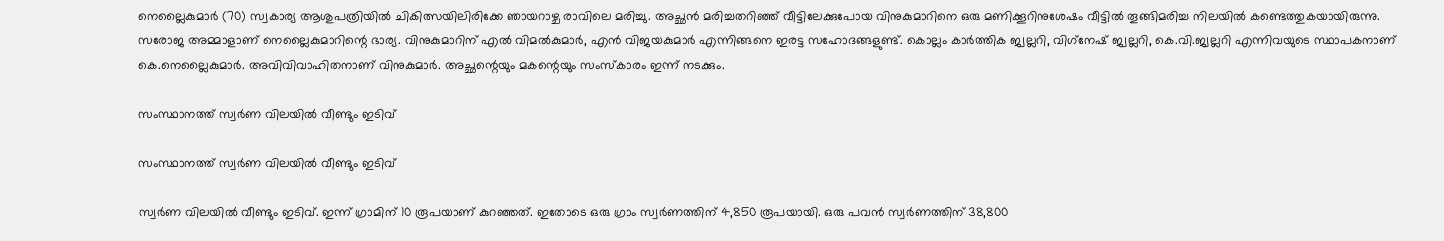നെല്ലൈകുമാര്‍ (70) സ്വകാര്യ ആശുപത്രിയില്‍ ചികിത്സയിലിരിക്കേ ഞായറാഴ്ച രാവിലെ മരിച്ചു. അച്ഛന്‍ മരിച്ചതറിഞ്ഞ് വീട്ടിലേക്കുപോയ വിനുകുമാറിനെ ഒരു മണിക്കൂറിനുശേഷം വീട്ടില്‍ തൂങ്ങിമരിച്ച നിലയില്‍ കണ്ടെത്തുകയായിരുന്നു. സരോജ അമ്മാളാണ് നെല്ലൈകുമാറിന്റെ ഭാര്യ. വിനുകുമാറിന് എല്‍ വിമല്‍കുമാര്‍, എന്‍ വിജയകുമാര്‍ എന്നിങ്ങനെ ഇരട്ട സഹോദങ്ങളുണ്ട്. കൊല്ലം കാര്‍ത്തിക ജ്വല്ലറി, വിഗ്‌നേഷ് ജ്വല്ലറി, കെ.വി.ജ്വല്ലറി എന്നിവയുടെ സ്ഥാപകനാണ് കെ.നെല്ലൈകുമാര്‍. അവിവിവാഹിതനാണ് വിനുകുമാര്‍. അച്ഛന്റെയും മകന്റെയും സംസ്‌കാരം ഇന്ന് നടക്കും.

സംസ്ഥാനത്ത് സ്വർണ വിലയിൽ വീണ്ടും ഇടിവ്

സംസ്ഥാനത്ത് സ്വർണ വിലയിൽ വീണ്ടും ഇടിവ്

സ്വർണ വിലയിൽ വീണ്ടും ഇടിവ്. ഇന്ന് ഗ്രാമിന് 10 രൂപയാണ് കുറഞ്ഞത്. ഇതോടെ ഒരു ഗ്രാം സ്വർണത്തിന് 4,850 രൂപയായി. ഒരു പവൻ സ്വർണത്തിന് 38,800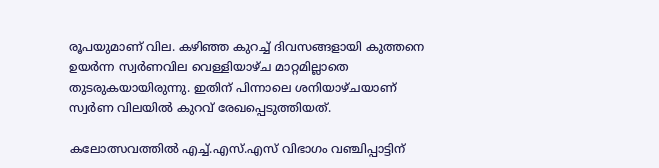രൂപയുമാണ് വില. കഴിഞ്ഞ കുറച്ച് ദിവസങ്ങളായി കുത്തനെ ഉയർന്ന സ്വർണവില വെള്ളിയാഴ്ച മാറ്റമില്ലാതെ തുടരുകയായിരുന്നു. ഇതിന് പിന്നാലെ ശനിയാഴ്ചയാണ് സ്വർണ വിലയിൽ കുറവ് രേഖപ്പെടുത്തിയത്.

കലോത്സവത്തിൽ എച്ച്.എസ്.എസ് വിഭാഗം വഞ്ചിപ്പാട്ടിന്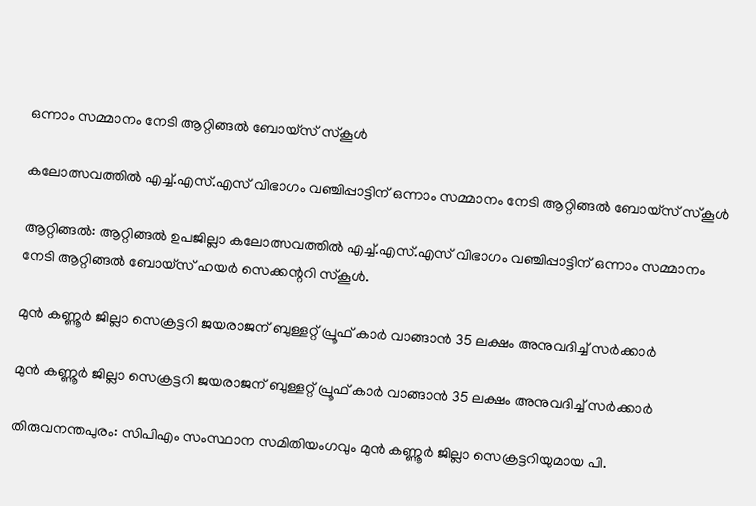ഒന്നാം സമ്മാനം നേടി ആറ്റിങ്ങൽ ബോയ്സ് സ്കൂൾ

കലോത്സവത്തിൽ എച്ച്.എസ്.എസ് വിഭാഗം വഞ്ചിപ്പാട്ടിന് ഒന്നാം സമ്മാനം നേടി ആറ്റിങ്ങൽ ബോയ്സ് സ്കൂൾ

ആറ്റിങ്ങൽ: ആറ്റിങ്ങൽ ഉപജില്ലാ കലോത്സവത്തിൽ എച്ച്.എസ്.എസ് വിഭാഗം വഞ്ചിപ്പാട്ടിന് ഒന്നാം സമ്മാനം നേടി ആറ്റിങ്ങൽ ബോയ്സ് ഹയർ സെക്കന്ററി സ്കൂൾ.

മുൻ കണ്ണൂർ ജില്ലാ സെക്രട്ടറി ജയരാജന് ബുള്ളറ്റ് പ്രൂഫ് കാർ വാങ്ങാൻ 35 ലക്ഷം അനുവദിച്ച് സർക്കാർ

മുൻ കണ്ണൂർ ജില്ലാ സെക്രട്ടറി ജയരാജന് ബുള്ളറ്റ് പ്രൂഫ് കാർ വാങ്ങാൻ 35 ലക്ഷം അനുവദിച്ച് സർക്കാർ

തിരുവനന്തപുരം: സിപിഎം സംസ്ഥാന സമിതിയംഗവും മുൻ കണ്ണൂർ ജില്ലാ സെക്രട്ടറിയുമായ പി.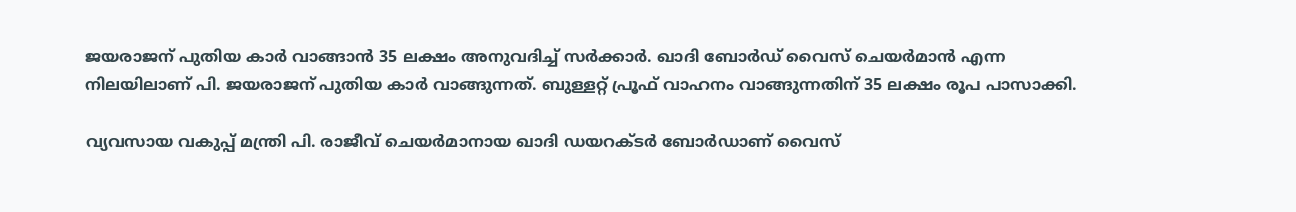ജയരാജന് പുതിയ കാർ വാങ്ങാൻ 35 ലക്ഷം അനുവദിച്ച് സർക്കാർ. ഖാദി ബോർഡ് വൈസ് ചെയർമാൻ എന്ന നിലയിലാണ് പി. ജയരാജന് പുതിയ കാർ വാങ്ങുന്നത്. ബുള്ളറ്റ് പ്രൂഫ് വാഹനം വാങ്ങുന്നതിന് 35 ലക്ഷം രൂപ പാസാക്കി.

വ്യവസായ വകുപ്പ് മന്ത്രി പി. രാജീവ് ചെയർമാനായ ഖാദി ഡയറക്ടർ ബോർഡാണ് വൈസ്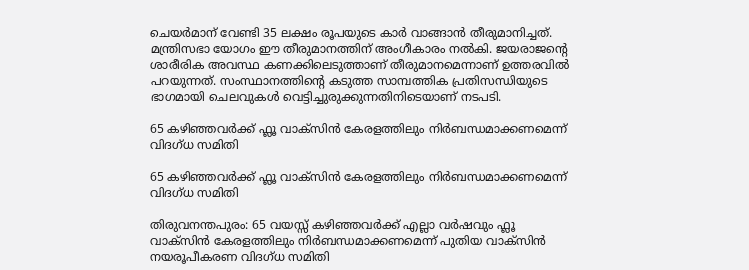ചെയർമാന് വേണ്ടി 35 ലക്ഷം രൂപയുടെ കാർ വാങ്ങാൻ തീരുമാനിച്ചത്. മന്ത്രിസഭാ യോഗം ഈ തീരുമാനത്തിന് അംഗീകാരം നൽകി. ജയരാജന്റെ ശാരീരിക അവസ്ഥ കണക്കിലെടുത്താണ് തീരുമാനമെന്നാണ് ഉത്തരവിൽ പറയുന്നത്. സംസ്ഥാനത്തിന്റെ കടുത്ത സാമ്പത്തിക പ്രതിസന്ധിയുടെ ഭാഗമായി ചെലവുകൾ വെട്ടിച്ചുരുക്കുന്നതിനിടെയാണ് നടപടി.

65 കഴിഞ്ഞവർക്ക് ഫ്ലൂ വാക്‌സിൻ കേരളത്തിലും നിർബന്ധമാക്കണമെന്ന് വിദഗ്ധ സമിതി

65 കഴിഞ്ഞവർക്ക് ഫ്ലൂ വാക്‌സിൻ കേരളത്തിലും നിർബന്ധമാക്കണമെന്ന് വിദഗ്ധ സമിതി

തിരുവനന്തപുരം: 65 വയസ്സ് കഴിഞ്ഞവർക്ക് എല്ലാ വർഷവും ഫ്ലൂ വാക്‌സിൻ കേരളത്തിലും നിർബന്ധമാക്കണമെന്ന് പുതിയ വാക്‌സിൻ നയരൂപീകരണ വിദഗ്ധ സമിതി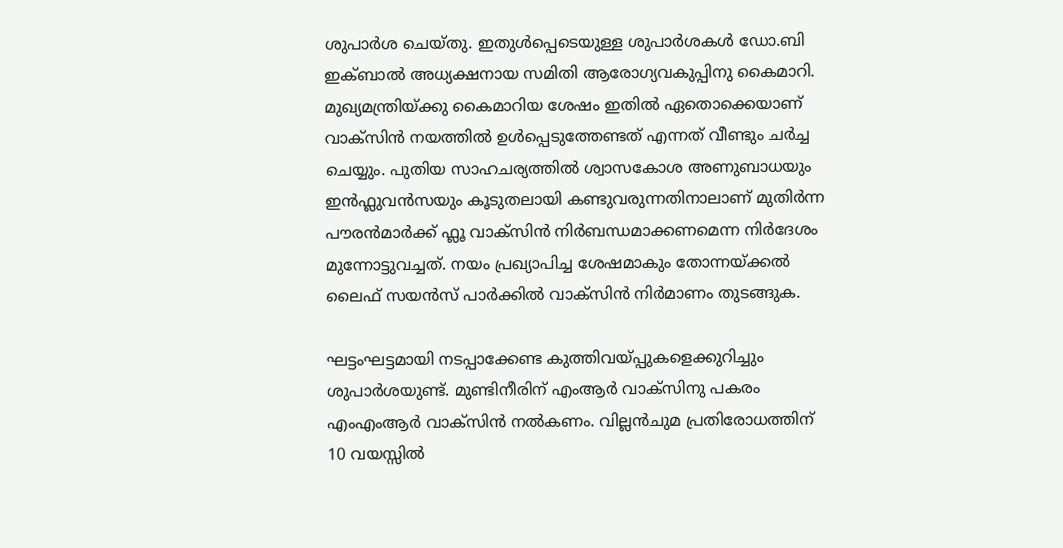ശുപാർശ ചെയ്തു. ഇതുൾപ്പെടെയുള്ള ശുപാർശകൾ ഡോ.ബി ഇക്ബാൽ അധ്യക്ഷനായ സമിതി ആരോഗ്യവകുപ്പിനു കൈമാറി. മുഖ്യമന്ത്രിയ്ക്കു കൈമാറിയ ശേഷം ഇതിൽ ഏതൊക്കെയാണ് വാക്‌സിൻ നയത്തിൽ ഉൾപ്പെടുത്തേണ്ടത് എന്നത് വീണ്ടും ചർച്ച ചെയ്യും. പുതിയ സാഹചര്യത്തിൽ ശ്വാസകോശ അണുബാധയും ഇൻഫ്ലുവൻസയും കൂടുതലായി കണ്ടുവരുന്നതിനാലാണ് മുതിർന്ന പൗരൻമാർക്ക് ഫ്ലൂ വാക്സിൻ നിർബന്ധമാക്കണമെന്ന നിർദേശം മുന്നോട്ടുവച്ചത്. നയം പ്രഖ്യാപിച്ച ശേഷമാകും തോന്നയ്ക്കൽ ലൈഫ് സയൻസ് പാർക്കിൽ വാക്‌സിൻ നിർമാണം തുടങ്ങുക.

ഘട്ടംഘട്ടമായി നടപ്പാക്കേണ്ട കുത്തിവയ്പ്പുകളെക്കുറിച്ചും ശുപാർശയുണ്ട്. മുണ്ടിനീരിന് എംആർ വാക്‌സിനു പകരം എംഎംആർ വാക്‌സിൻ നൽകണം. വില്ലൻചുമ പ്രതിരോധത്തിന് 10 വയസ്സിൽ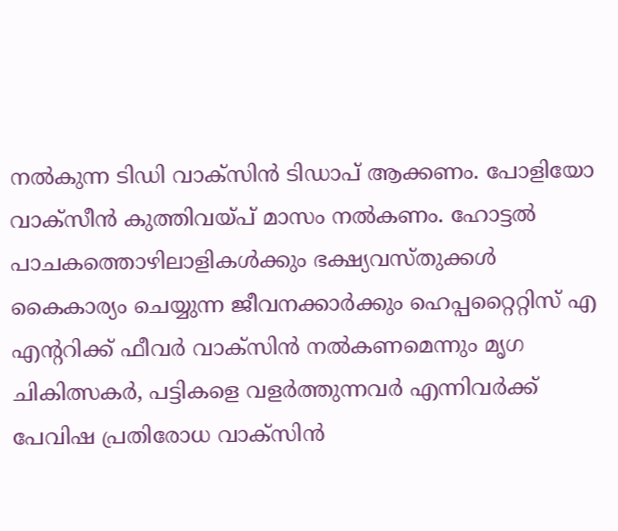നൽകുന്ന ടിഡി വാക്‌സിൻ ടിഡാപ് ആക്കണം. പോളിയോ വാക്‌സീൻ കുത്തിവയ്പ് മാസം നൽകണം. ഹോട്ടൽ പാചകത്തൊഴിലാളികൾക്കും ഭക്ഷ്യവസ്തുക്കൾ കൈകാര്യം ചെയ്യുന്ന ജീവനക്കാർക്കും ഹെപ്പറ്റൈറ്റിസ് എ എന്ററിക്ക് ഫീവർ വാക്‌സിൻ നൽകണമെന്നും മൃഗ ചികിത്സകർ, പട്ടികളെ വളർത്തുന്നവർ എന്നിവർക്ക് പേവിഷ പ്രതിരോധ വാക്‌സിൻ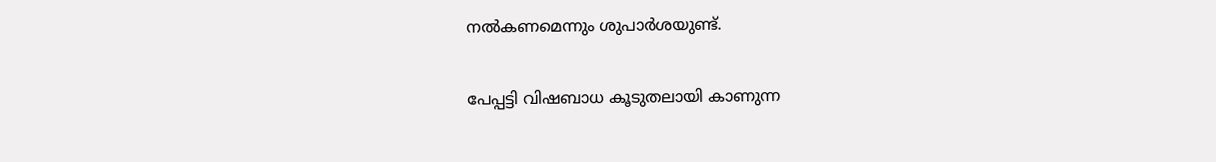നൽകണമെന്നും ശുപാർശയുണ്ട്.

പേപ്പട്ടി വിഷബാധ കൂടുതലായി കാണുന്ന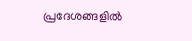പ്രദേശങ്ങളിൽ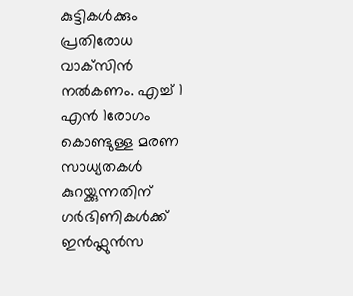കുട്ടികൾക്കും പ്രതിരോധ വാക്‌സിൻ നൽകണം. എച്ച് 1 എൻ 1രോഗം കൊണ്ടുള്ള മരണ സാധ്യതകൾ കുറയ്ക്കുന്നതിന് ഗർഭിണികൾക്ക് ഇൻഫ്ലുൻസ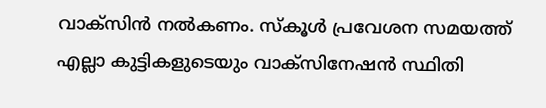വാക്‌സിൻ നൽകണം. സ്‌കൂൾ പ്രവേശന സമയത്ത് എല്ലാ കുട്ടികളുടെയും വാക്‌സിനേഷൻ സ്ഥിതി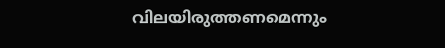വിലയിരുത്തണമെന്നും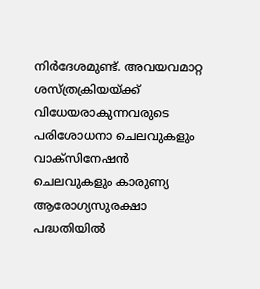നിർദേശമുണ്ട്. അവയവമാറ്റ ശസ്ത്രക്രിയയ്ക്ക് വിധേയരാകുന്നവരുടെ പരിശോധനാ ചെലവുകളും വാക്‌സിനേഷൻ ചെലവുകളും കാരുണ്യ ആരോഗ്യസുരക്ഷാ പദ്ധതിയിൽ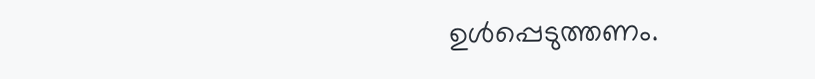ഉൾപ്പെടുത്തണം.